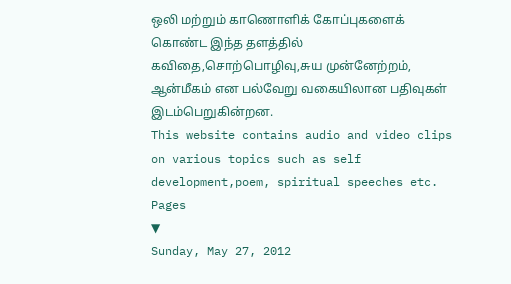ஒலி மற்றும் காணொளிக் கோப்புகளைக் கொண்ட இந்த தளத்தில் கவிதை,சொற்பொழிவு,சுய முன்னேற்றம், ஆன்மீகம் என பல்வேறு வகையிலான பதிவுகள் இடம்பெறுகின்றன.
This website contains audio and video clips on various topics such as self development,poem, spiritual speeches etc.
Pages
▼
Sunday, May 27, 2012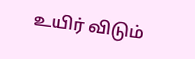உயிர் விடும்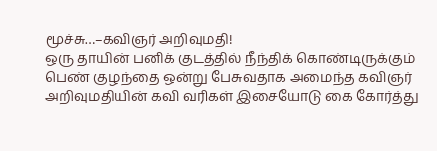மூச்சு…–கவிஞர் அறிவுமதி!
ஒரு தாயின் பனிக் குடத்தில் நீந்திக் கொண்டிருக்கும் பெண் குழந்தை ஒன்று பேசுவதாக அமைந்த கவிஞர் அறிவுமதியின் கவி வரிகள் இசையோடு கை கோர்த்து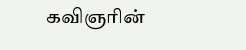கவிஞரின்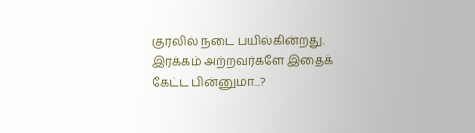குரலில் நடை பயில்கின்றது.
இரக்கம் அற்றவர்களே இதைக் கேட்ட பின்னுமா...?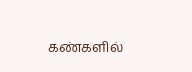கண்களில்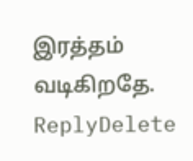இரத்தம் வடிகிறதே.
ReplyDelete